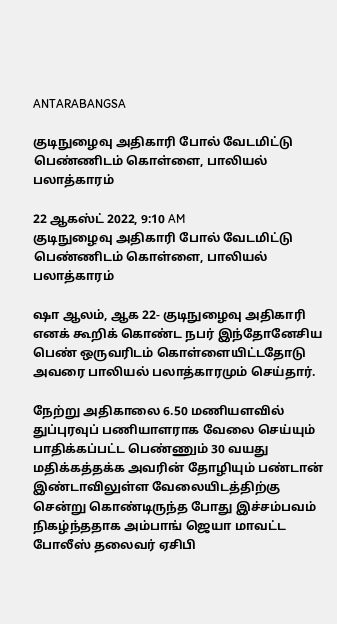ANTARABANGSA

குடிநுழைவு அதிகாரி போல் வேடமிட்டு பெண்ணிடம் கொள்ளை, பாலியல் பலாத்காரம்

22 ஆகஸ்ட் 2022, 9:10 AM
குடிநுழைவு அதிகாரி போல் வேடமிட்டு பெண்ணிடம் கொள்ளை, பாலியல் பலாத்காரம்

ஷா ஆலம், ஆக 22- குடிநுழைவு அதிகாரி எனக் கூறிக் கொண்ட நபர் இந்தோனேசிய பெண் ஒருவரிடம் கொள்ளையிட்டதோடு அவரை பாலியல் பலாத்காரமும் செய்தார்.

நேற்று அதிகாலை 6.50 மணியளவில் துப்புரவுப் பணியாளராக வேலை செய்யும் பாதிக்கப்பட்ட பெண்ணும் 30 வயது மதிக்கத்தக்க அவரின் தோழியும் பண்டான் இண்டாவிலுள்ள வேலையிடத்திற்கு சென்று கொண்டிருந்த போது இச்சம்பவம் நிகழ்ந்ததாக அம்பாங் ஜெயா மாவட்ட போலீஸ் தலைவர் ஏசிபி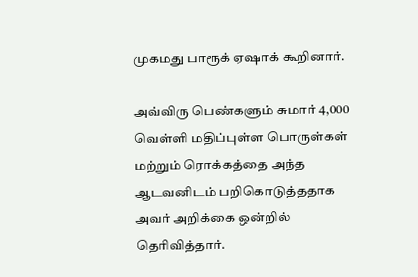முகமது பாரூக் ஏஷாக் கூறினார்.

அவ்விரு பெண்களும் சுமார் 4,000 வெள்ளி மதிப்புள்ள பொருள்கள் மற்றும் ரொக்கத்தை அந்த ஆடவனிடம் பறிகொடுத்ததாக அவர் அறிக்கை ஒன்றில் தெரிவித்தார்.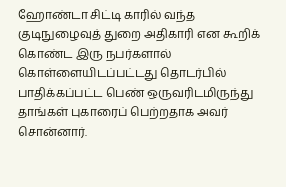ஹோண்டா சிட்டி காரில் வந்த குடிநுழைவுத் துறை அதிகாரி என கூறிக் கொண்ட இரு நபர்களால் கொள்ளையிடப்பட்டது தொடர்பில் பாதிக்கப்பட்ட பெண் ஒருவரிடமிருந்து தாங்கள் புகாரைப் பெற்றதாக அவர் சொன்னார்.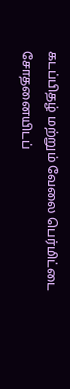கடப்பிதழ் மற்றும் வேலை பெர்மிட்டை சோதனையிடப்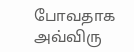போவதாக அவ்விரு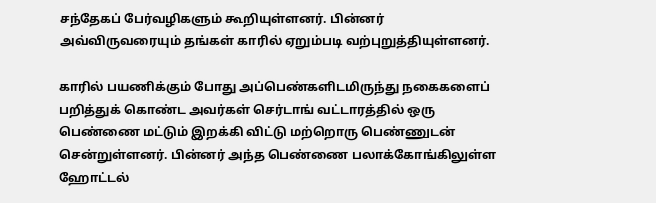சந்தேகப் பேர்வழிகளும் கூறியுள்ளனர். பின்னர் அவ்விருவரையும் தங்கள் காரில் ஏறும்படி வற்புறுத்தியுள்ளனர்.

காரில் பயணிக்கும் போது அப்பெண்களிடமிருந்து நகைகளைப் பறித்துக் கொண்ட அவர்கள் செர்டாங் வட்டாரத்தில் ஒரு பெண்ணை மட்டும் இறக்கி விட்டு மற்றொரு பெண்ணுடன் சென்றுள்ளனர். பின்னர் அந்த பெண்ணை பலாக்கோங்கிலுள்ள ஹோட்டல்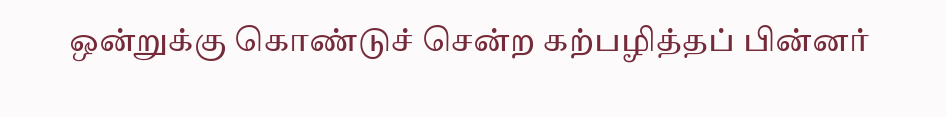ஒன்றுக்கு கொண்டுச் சென்ற கற்பழித்தப் பின்னர்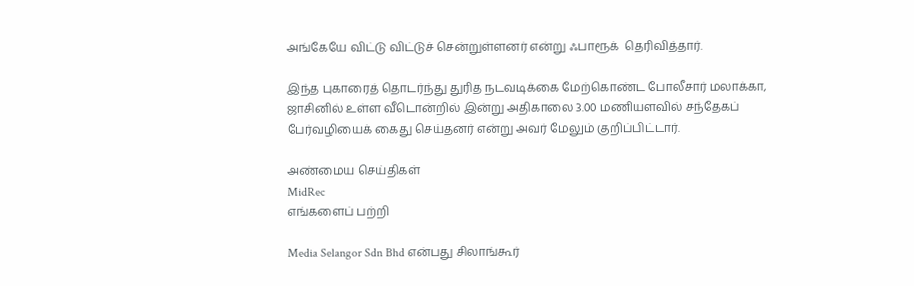அங்கேயே விட்டு விட்டுச் சென்றுள்ளனர் என்று ஃபாரூக்  தெரிவித்தார்.

இந்த புகாரைத் தொடர்ந்து துரித நடவடிக்கை மேற்கொண்ட போலீசார் மலாக்கா, ஜாசினில் உள்ள வீடொன்றில் இன்று அதிகாலை 3.00 மணியளவில் சந்தேகப் பேர்வழியைக் கைது செய்தனர் என்று அவர் மேலும் குறிப்பிட்டார்.

அண்மைய செய்திகள்
MidRec
எங்களைப் பற்றி

Media Selangor Sdn Bhd என்பது சிலாங்கூர்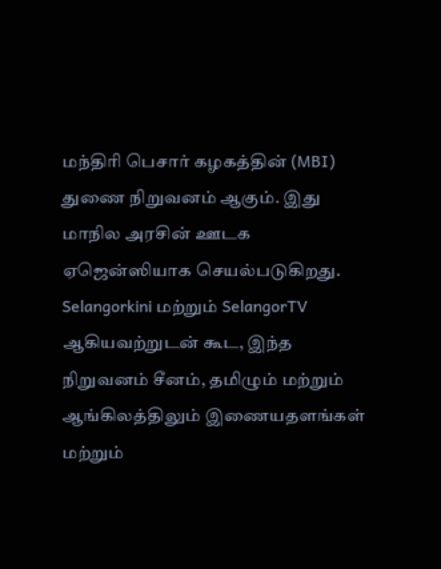மந்திரி பெசார் கழகத்தின் (MBI) துணை நிறுவனம் ஆகும். இது மாநில அரசின் ஊடக ஏஜென்ஸியாக செயல்படுகிறது. Selangorkini மற்றும் SelangorTV ஆகியவற்றுடன் கூட, இந்த நிறுவனம் சீனம், தமிழும் மற்றும் ஆங்கிலத்திலும் இணையதளங்கள் மற்றும்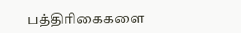பத்திரிகைகளை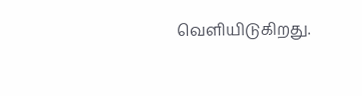வெளியிடுகிறது.